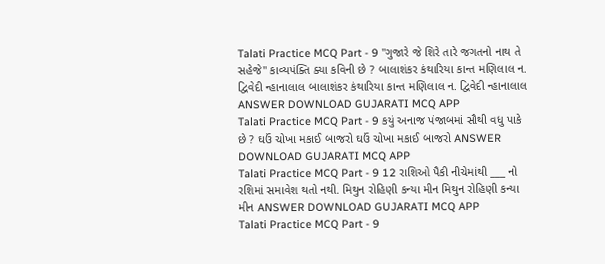Talati Practice MCQ Part - 9 "ગુજારે જે શિરે તારે જગતનો નાથ તે સહેજે" કાવ્યપંક્તિ ક્યા કવિની છે ? બાલાશંકર કંથારિયા કાન્ત મણિલાલ ન. દ્વિવેદી ન્હાનાલાલ બાલાશંકર કંથારિયા કાન્ત મણિલાલ ન. દ્વિવેદી ન્હાનાલાલ ANSWER DOWNLOAD GUJARATI MCQ APP
Talati Practice MCQ Part - 9 કયું અનાજ પંજાબમાં સૌથી વધુ પાકે છે ? ઘઉં ચોખા મકાઈ બાજરો ઘઉં ચોખા મકાઈ બાજરો ANSWER DOWNLOAD GUJARATI MCQ APP
Talati Practice MCQ Part - 9 12 રાશિઓ પૈકી નીચેમાંથી ___ નો રશિમાં સમાવેશ થતો નથી. મિથુન રોહિણી કન્યા મીન મિથુન રોહિણી કન્યા મીન ANSWER DOWNLOAD GUJARATI MCQ APP
Talati Practice MCQ Part - 9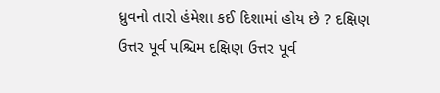ધ્રુવનો તારો હંમેશા કઈ દિશામાં હોય છે ? દક્ષિણ ઉત્તર પૂર્વ પશ્ચિમ દક્ષિણ ઉત્તર પૂર્વ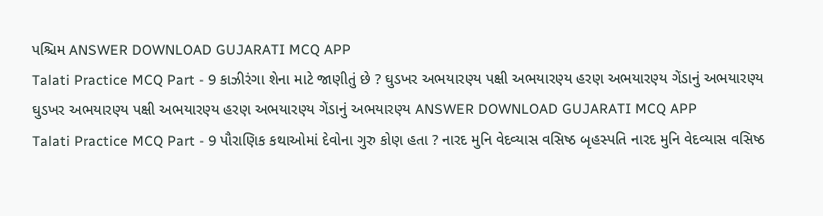પશ્ચિમ ANSWER DOWNLOAD GUJARATI MCQ APP
Talati Practice MCQ Part - 9 કાઝીરંગા શેના માટે જાણીતું છે ? ઘુડખર અભયારણ્ય પક્ષી અભયારણ્ય હરણ અભયારણ્ય ગેંડાનું અભયારણ્ય ઘુડખર અભયારણ્ય પક્ષી અભયારણ્ય હરણ અભયારણ્ય ગેંડાનું અભયારણ્ય ANSWER DOWNLOAD GUJARATI MCQ APP
Talati Practice MCQ Part - 9 પૌરાણિક કથાઓમાં દેવોના ગુરુ કોણ હતા ? નારદ મુનિ વેદવ્યાસ વસિષ્ઠ બૃહસ્પતિ નારદ મુનિ વેદવ્યાસ વસિષ્ઠ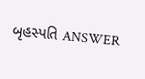બૃહસ્પતિ ANSWER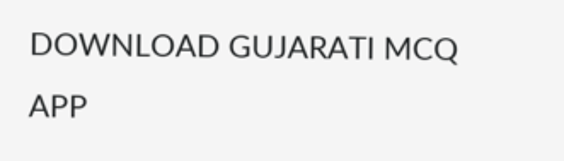DOWNLOAD GUJARATI MCQ APP